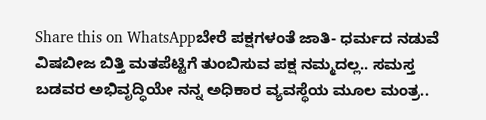Share this on WhatsAppಬೇರೆ ಪಕ್ಷಗಳಂತೆ ಜಾತಿ- ಧರ್ಮದ ನಡುವೆ ವಿಷಬೀಜ ಬಿತ್ತಿ ಮತಪೆಟ್ಟಿಗೆ ತುಂಬಿಸುವ ಪಕ್ಷ ನಮ್ಮದಲ್ಲ.. ಸಮಸ್ತ ಬಡವರ ಅಭಿವೃದ್ಧಿಯೇ ನನ್ನ ಅಧಿಕಾರ ವ್ಯವಸ್ಥೆಯ ಮೂಲ ಮಂತ್ರ..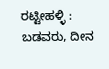ರಟ್ಟೀಹಳ್ಳಿ : ಬಡವರು, ದೀನ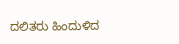ದಲಿತರು ಹಿಂದುಳಿದ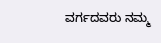ವರ್ಗದವರು ನಮ್ಮ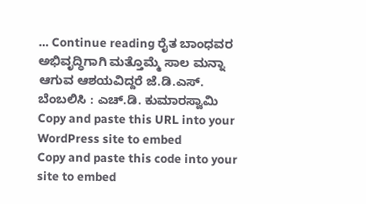… Continue reading ರೈತ ಬಾಂಧವರ ಅಭಿವೃದ್ಧಿಗಾಗಿ ಮತ್ತೊಮ್ಮೆ ಸಾಲ ಮನ್ನಾ ಆಗುವ ಆಶಯವಿದ್ದರೆ ಜೆ.ಡಿ.ಎಸ್. ಬೆಂಬಲಿಸಿ : ಎಚ್.ಡಿ. ಕುಮಾರಸ್ವಾಮಿ
Copy and paste this URL into your WordPress site to embed
Copy and paste this code into your site to embed